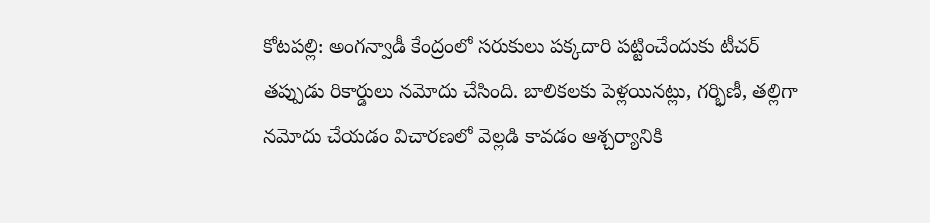కోటపల్లి: అంగన్వాడీ కేంద్రంలో సరుకులు పక్కదారి పట్టించేందుకు టీచర్ తప్పుడు రికార్డులు నమోదు చేసింది. బాలికలకు పెళ్లయినట్లు, గర్భిణీ, తల్లిగా నమోదు చేయడం విచారణలో వెల్లడి కావడం ఆశ్చర్యానికి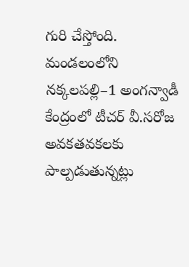గురి చేస్తోంది. మండలంలోని నక్కలపల్లి–1 అంగన్వాడీ కేంద్రంలో టీచర్ వీ.సరోజ అవకతవకలకు పాల్పడుతున్నట్లు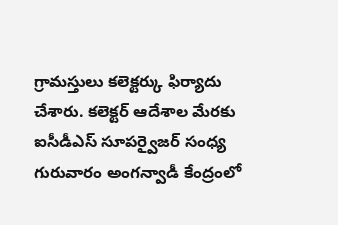గ్రామస్తులు కలెక్టర్కు ఫిర్యాదు చేశారు. కలెక్టర్ ఆదేశాల మేరకు ఐసీడీఎస్ సూపర్వైజర్ సంధ్య గురువారం అంగన్వాడీ కేంద్రంలో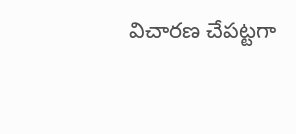విచారణ చేపట్టగా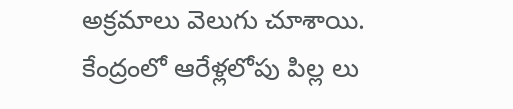అక్రమాలు వెలుగు చూశాయి. కేంద్రంలో ఆరేళ్లలోపు పిల్ల లు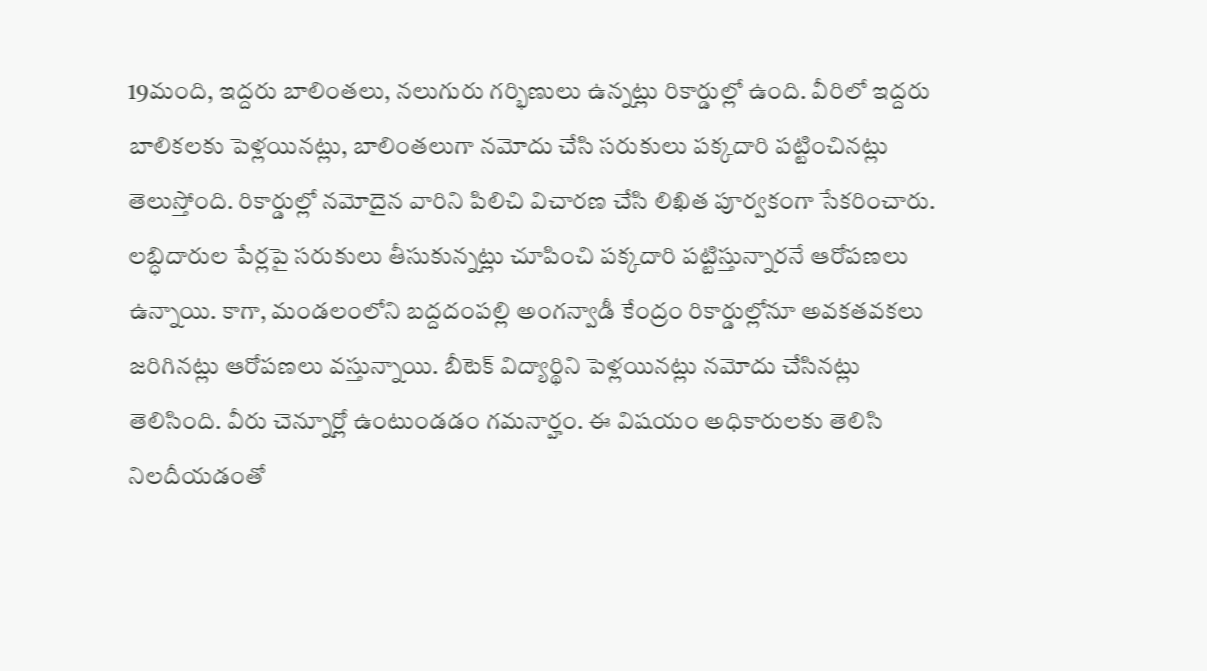19మంది, ఇద్దరు బాలింతలు, నలుగురు గర్భిణులు ఉన్నట్లు రికార్డుల్లో ఉంది. వీరిలో ఇద్దరు బాలికలకు పెళ్లయినట్లు, బాలింతలుగా నమోదు చేసి సరుకులు పక్కదారి పట్టించినట్లు తెలుస్తోంది. రికార్డుల్లో నమోదైన వారిని పిలిచి విచారణ చేసి లిఖిత పూర్వకంగా సేకరించారు. లబ్ధిదారుల పేర్లపై సరుకులు తీసుకున్నట్లు చూపించి పక్కదారి పట్టిస్తున్నారనే ఆరోపణలు ఉన్నాయి. కాగా, మండలంలోని బద్దదంపల్లి అంగన్వాడీ కేంద్రం రికార్డుల్లోనూ అవకతవకలు జరిగినట్లు ఆరోపణలు వస్తున్నాయి. బీటెక్ విద్యార్థిని పెళ్లయినట్లు నమోదు చేసినట్లు తెలిసింది. వీరు చెన్నూర్లో ఉంటుండడం గమనార్హం. ఈ విషయం అధికారులకు తెలిసి నిలదీయడంతో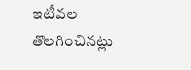ఇటీవల తొలగించినట్లు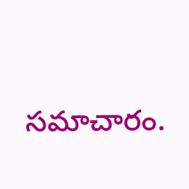సమాచారం.